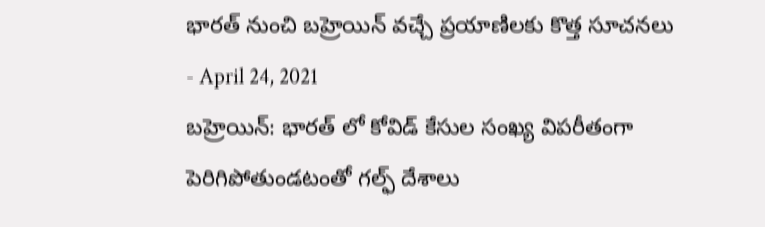భారత్ నుంచి బహ్రెయిన్ వచ్చే ప్రయాణిలకు కొత్త సూచనలు
- April 24, 2021
బహ్రెయిన్: భారత్ లో కోవిడ్ కేసుల సంఖ్య విపరీతంగా పెరిగిపోతుండటంతో గల్ఫ్ దేశాలు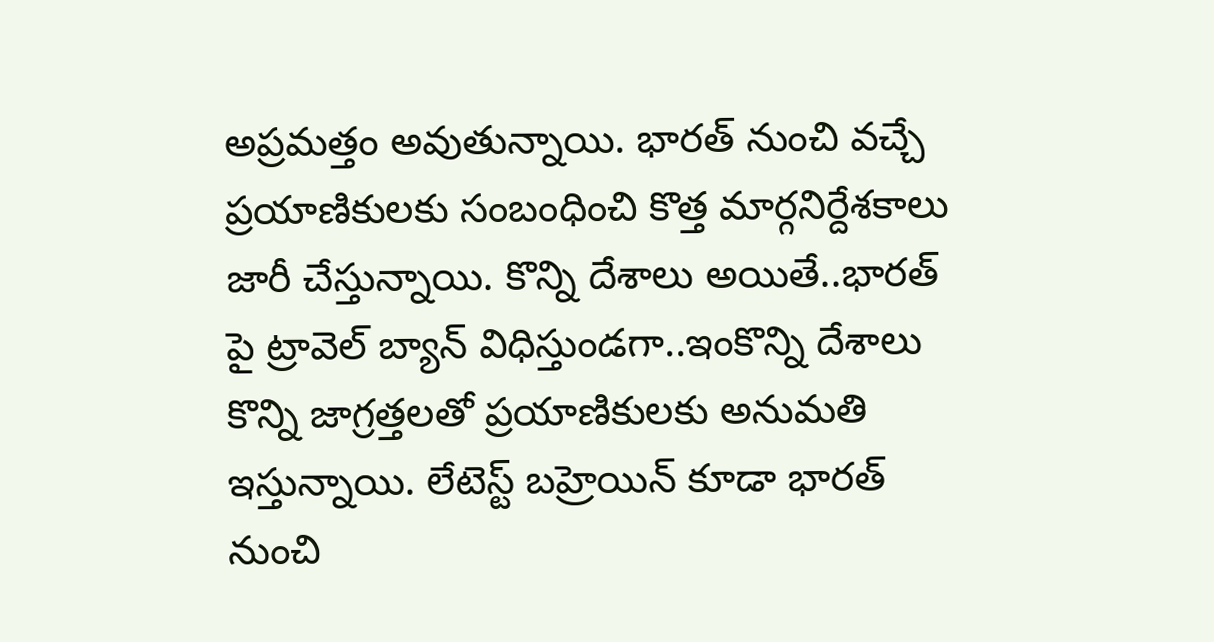అప్రమత్తం అవుతున్నాయి. భారత్ నుంచి వచ్చే ప్రయాణికులకు సంబంధించి కొత్త మార్గనిర్దేశకాలు జారీ చేస్తున్నాయి. కొన్ని దేశాలు అయితే..భారత్ పై ట్రావెల్ బ్యాన్ విధిస్తుండగా..ఇంకొన్ని దేశాలు కొన్ని జాగ్రత్తలతో ప్రయాణికులకు అనుమతి ఇస్తున్నాయి. లేటెస్ట్ బహ్రెయిన్ కూడా భారత్ నుంచి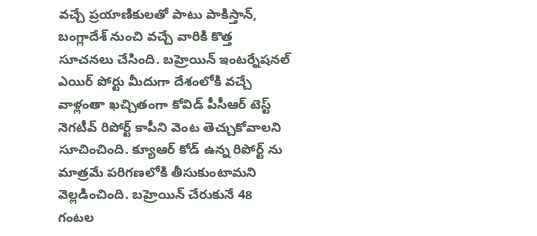వచ్చే ప్రయాణికులతో పాటు పాకిస్తాన్, బంగ్లాదేశ్ నుంచి వచ్చే వారికి కొత్త సూచనలు చేసింది. బహ్రెయిన్ ఇంటర్నేషనల్ ఎయిర్ పోర్టు మీదుగా దేశంలోకి వచ్చే వాళ్లంతా ఖచ్చితంగా కోవిడ్ పీసీఆర్ టెస్ట్ నెగటీవ్ రిపోర్ట్ కాపీని వెంట తెచ్చుకోవాలని సూచించింది. క్యూఆర్ కోడ్ ఉన్న రిపోర్ట్ ను మాత్రమే పరిగణలోకి తీసుకుంటామని వెల్లడించింది. బహ్రెయిన్ చేరుకునే 48 గంటల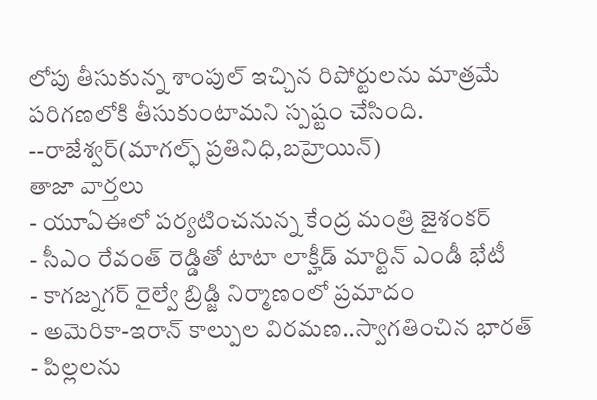లోపు తీసుకున్న శాంపుల్ ఇచ్చిన రిపోర్టులను మాత్రమే పరిగణలోకి తీసుకుంటామని స్పష్టం చేసింది.
--రాజేశ్వర్(మాగల్ఫ్ ప్రతినిధి,బహ్రెయిన్)
తాజా వార్తలు
- యూఏఈలో పర్యటించనున్న కేంద్ర మంత్రి జైశంకర్
- సీఎం రేవంత్ రెడ్డితో టాటా లాక్హీడ్ మార్టిన్ ఎండీ భేటీ
- కాగజ్నగర్ రైల్వే బ్రిడ్జి నిర్మాణంలో ప్రమాదం
- అమెరికా-ఇరాన్ కాల్పుల విరమణ..స్వాగతించిన భారత్
- పిల్లలను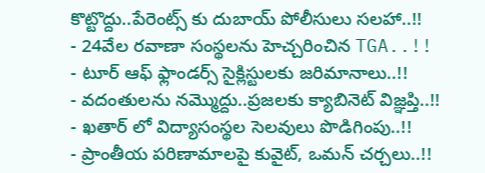కొట్టొద్దు..పేరెంట్స్ కు దుబాయ్ పోలీసులు సలహా..!!
- 24వేల రవాణా సంస్థలను హెచ్చరించిన TGA..!!
- టూర్ ఆఫ్ ఫ్లాండర్స్ సైక్లిస్టులకు జరిమానాలు..!!
- వదంతులను నమ్మొద్దు..ప్రజలకు క్యాబినెట్ విజ్ఞప్తి..!!
- ఖతార్ లో విద్యాసంస్థల సెలవులు పొడిగింపు..!!
- ప్రాంతీయ పరిణామాలపై కువైట్, ఒమన్ చర్చలు..!!